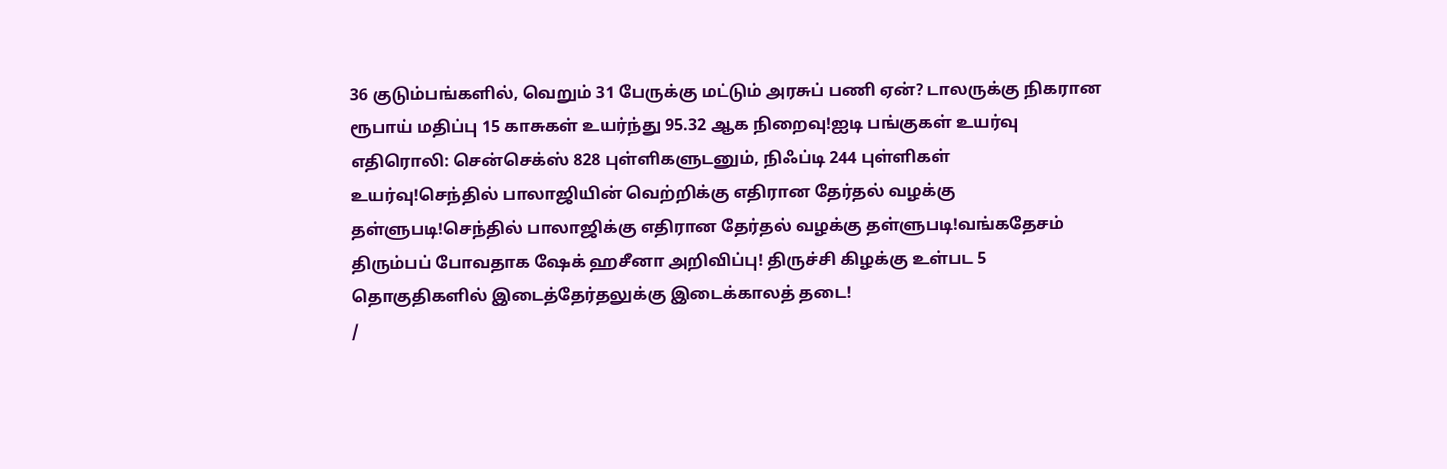36 குடும்பங்களில், வெறும் 31 பேருக்கு மட்டும் அரசுப் பணி ஏன்? டாலருக்கு நிகரான ரூபாய் மதிப்பு 15 காசுகள் உயர்ந்து 95.32 ஆக நிறைவு!ஐடி பங்குகள் உயர்வு எதிரொலி: சென்செக்ஸ் 828 புள்ளிகளுடனும், நிஃப்டி 244 புள்ளிகள் உயர்வு!செந்தில் பாலாஜியின் வெற்றிக்கு எதிரான தேர்தல் வழக்கு தள்ளுபடி!செந்தில் பாலாஜிக்கு எதிரான தேர்தல் வழக்கு தள்ளுபடி!வங்கதேசம் திரும்பப் போவதாக ஷேக் ஹசீனா அறிவிப்பு! திருச்சி கிழக்கு உள்பட 5 தொகுதிகளில் இடைத்தேர்தலுக்கு இடைக்காலத் தடை!
/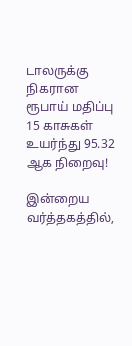டாலருக்கு நிகரான ரூபாய் மதிப்பு 15 காசுகள் உயர்ந்து 95.32 ஆக நிறைவு!

இன்றைய வர்த்தகத்தில்,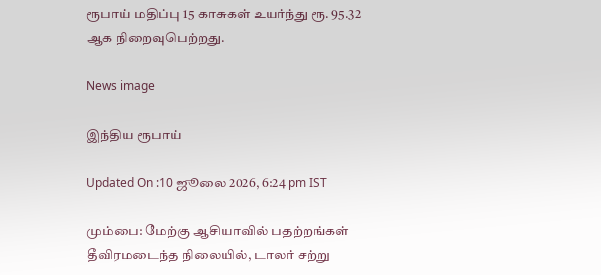ரூபாய் மதிப்பு 15 காசுகள் உயர்ந்து ரூ. 95.32 ஆக நிறைவுபெற்றது.

News image

இந்திய ரூபாய்

Updated On :10 ஜூலை 2026, 6:24 pm IST

மும்பை: மேற்கு ஆசியாவில் பதற்றங்கள் தீவிரமடைந்த நிலையில், டாலர் சற்று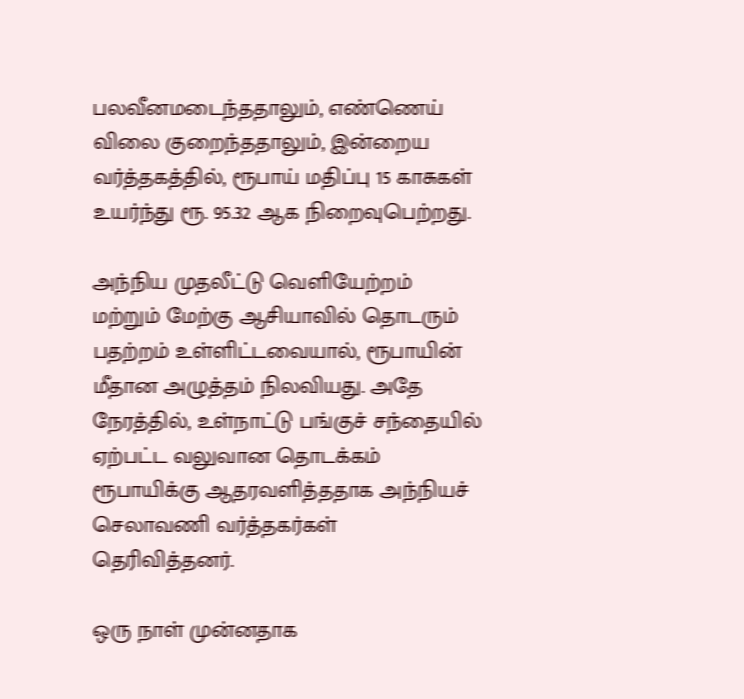பலவீனமடைந்ததாலும், எண்ணெய் விலை குறைந்ததாலும், இன்றைய வர்த்தகத்தில், ரூபாய் மதிப்பு 15 காசுகள் உயர்ந்து ரூ. 95.32 ஆக நிறைவுபெற்றது.

அந்நிய முதலீட்டு வெளியேற்றம் மற்றும் மேற்கு ஆசியாவில் தொடரும் பதற்றம் உள்ளிட்டவையால், ரூபாயின் மீதான அழுத்தம் நிலவியது. அதே நேரத்தில், உள்நாட்டு பங்குச் சந்தையில் ஏற்பட்ட வலுவான தொடக்கம் ரூபாயிக்கு ஆதரவளித்ததாக அந்நியச் செலாவணி வர்த்தகர்கள் தெரிவித்தனர்.

ஒரு நாள் முன்னதாக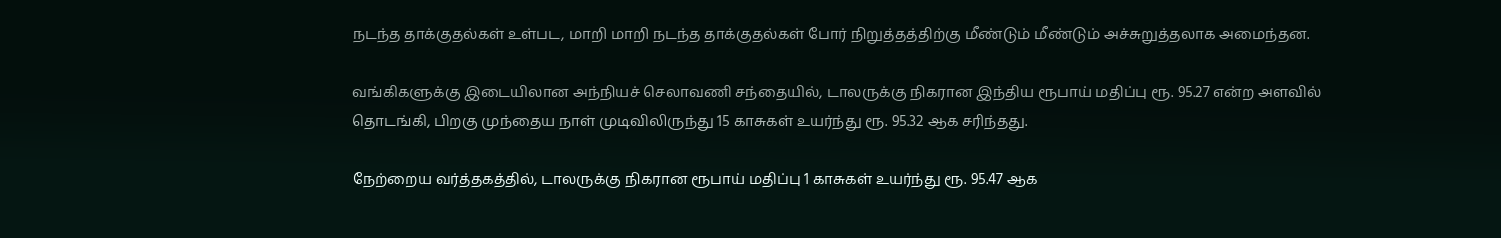நடந்த தாக்குதல்கள் உள்பட, மாறி மாறி நடந்த தாக்குதல்கள் போர் நிறுத்தத்திற்கு மீண்டும் மீண்டும் அச்சுறுத்தலாக அமைந்தன.

வங்கிகளுக்கு இடையிலான அந்நியச் செலாவணி சந்தையில், டாலருக்கு நிகரான இந்திய ரூபாய் மதிப்பு ரூ. 95.27 என்ற அளவில் தொடங்கி, பிறகு முந்தைய நாள் முடிவிலிருந்து 15 காசுகள் உயர்ந்து ரூ. 95.32 ஆக சரிந்தது.

நேற்றைய வர்த்தகத்தில், டாலருக்கு நிகரான ரூபாய் மதிப்பு 1 காசுகள் உயர்ந்து ரூ. 95.47 ஆக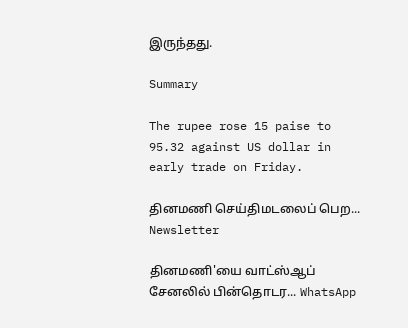இருந்தது.

Summary

The rupee rose 15 paise to 95.32 against US dollar in early trade on Friday.

தினமணி செய்திமடலைப் பெற... Newsletter

தினமணி'யை வாட்ஸ்ஆப் சேனலில் பின்தொடர... WhatsApp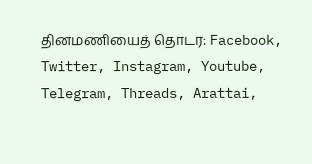தினமணியைத் தொடர: Facebook, Twitter, Instagram, Youtube, Telegram, Threads, Arattai,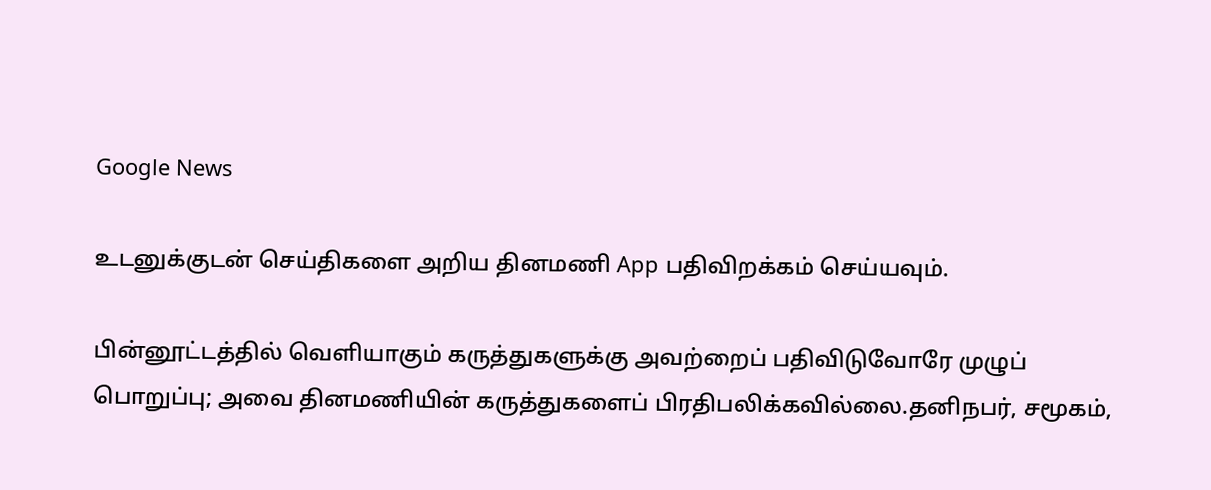Google News

உடனுக்குடன் செய்திகளை அறிய தினமணி App பதிவிறக்கம் செய்யவும்.

பின்னூட்டத்தில் வெளியாகும் கருத்துகளுக்கு அவற்றைப் பதிவிடுவோரே முழுப் பொறுப்பு; அவை தினமணியின் கருத்துகளைப் பிரதிபலிக்கவில்லை.தனிநபர், சமூகம்,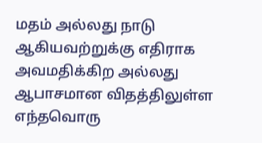மதம் அல்லது நாடு ஆகியவற்றுக்கு எதிராக அவமதிக்கிற அல்லது ஆபாசமான விதத்திலுள்ள எந்தவொரு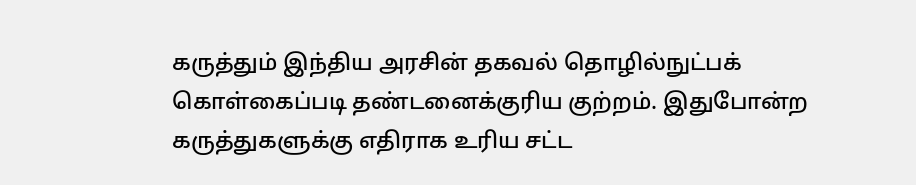கருத்தும் இந்திய அரசின் தகவல் தொழில்நுட்பக் கொள்கைப்படி தண்டனைக்குரிய குற்றம். இதுபோன்ற கருத்துகளுக்கு எதிராக உரிய சட்ட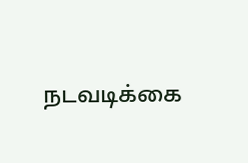நடவடிக்கை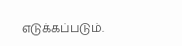எடுக்கப்படும்.